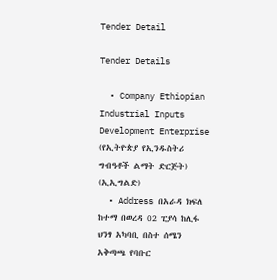Tender Detail

Tender Details

  • Company Ethiopian Industrial Inputs Development Enterprise (የኢትዮጵያ የኢንዱስትሪ ግብዓቶች ልማት ድርጅት) (ኢኢግልድ)
  • Address በአራዳ ክፍለ ከተማ በወረዳ 02 ፒያሳ ከሊፋ ህንፃ አካባቢ በስተ ሰሜን አቅጣጫ የባቡር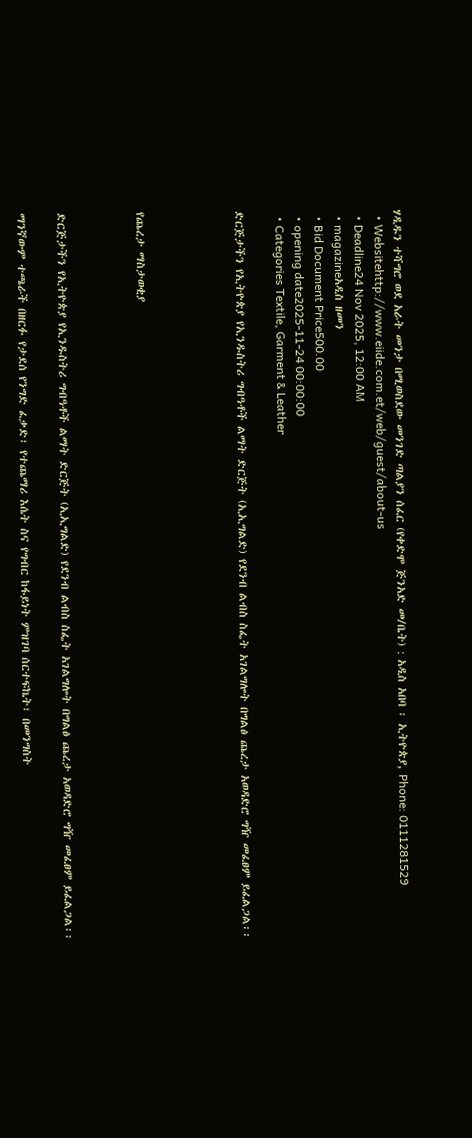ሃዲዱን ተሻግሮ ወደ አራት መንታ በሚወስደው መንገድ ጣልያን ሰፈር (የቀድሞ ጅንአድ መ/ቤት) : አዲስ አበባ ፡ ኢትዮጵያ, Phone: 0111281529
  • Websitehttp://www.eiide.com.et/web/guest/about-us
  • Deadline24 Nov 2025, 12:00 AM
  • magazineአዲስ ዘመን
  • Bid Document Price500.00
  • opening date2025-11-24 00:00:00
  • Categories Textile, Garment & Leather

ድርጅታችን የኢትዮጵያ የኢንዱስትሪ ግብዓቶች ልማት ድርጅት (ኢኢግልድ) የደንብ ልብስ ስፌት አገልግሎት በግልፅ ጨረታ አወዳድሮ ግዥ መፈፀም ይፈልጋል፡፡




የጨረታ ማስታወቂያ



ድርጅታችን የኢትዮጵያ የኢንዱስትሪ ግብዓቶች ልማት ድርጅት (ኢኢግልድ) የደንብ ልብስ ስፌት አገልግሎት በግልፅ ጨረታ አወዳድሮ ግዥ መፈፀም ይፈልጋል፡፡

ማንኛውም ተጫራች በዘርፉ የታደሰ የንግድ ፈቃድ፣ የተጨማሪ እሴት ስና የግብር ከፋይነት ምዝገባ ሰርተፍኬት፣ በመንግስት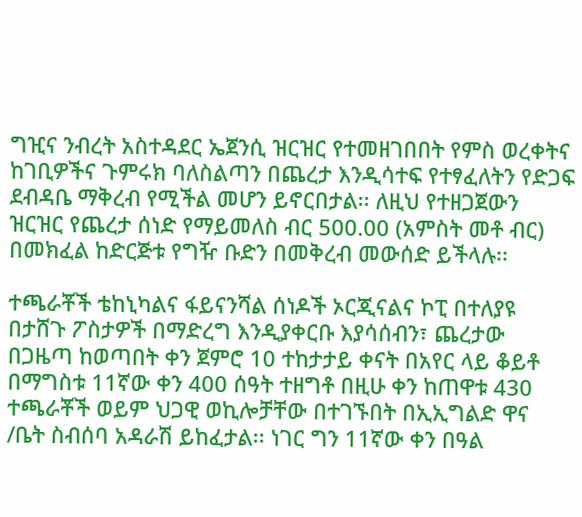ግዢና ንብረት አስተዳደር ኤጀንሲ ዝርዝር የተመዘገበበት የምስ ወረቀትና ከገቢዎችና ጉምሩክ ባለስልጣን በጨረታ እንዲሳተፍ የተፃፈለትን የድጋፍ ደብዳቤ ማቅረብ የሚችል መሆን ይኖርበታል፡፡ ለዚህ የተዘጋጀውን ዝርዝር የጨረታ ሰነድ የማይመለስ ብር 500.00 (አምስት መቶ ብር) በመክፈል ከድርጅቱ የግዥ ቡድን በመቅረብ መውሰድ ይችላሉ፡፡

ተጫራቾች ቴከኒካልና ፋይናንሻል ሰነዶች ኦርጂናልና ኮፒ በተለያዩ በታሸጉ ፖስታዎች በማድረግ እንዲያቀርቡ እያሳሰብን፣ ጨረታው በጋዜጣ ከወጣበት ቀን ጀምሮ 10 ተከታታይ ቀናት በአየር ላይ ቆይቶ በማግስቱ 11ኛው ቀን 400 ሰዓት ተዘግቶ በዚሁ ቀን ከጠዋቱ 430 ተጫራቾች ወይም ህጋዊ ወኪሎቻቸው በተገኙበት በኢኢግልድ ዋና /ቤት ስብሰባ አዳራሽ ይከፈታል፡፡ ነገር ግን 11ኛው ቀን በዓል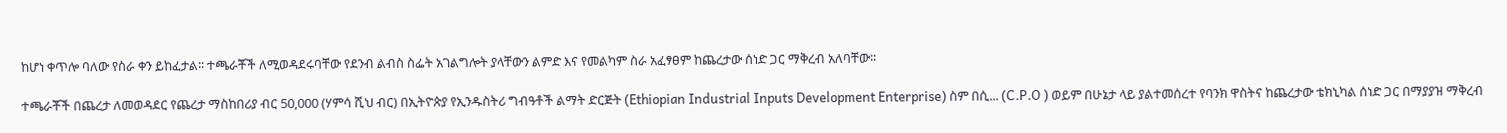ከሆነ ቀጥሎ ባለው የስራ ቀን ይከፈታል፡፡ ተጫራቾች ለሚወዳደሩባቸው የደንብ ልብስ ስፌት አገልግሎት ያላቸውን ልምድ እና የመልካም ስራ አፈፃፀም ከጨረታው ሰነድ ጋር ማቅረብ አለባቸው፡፡

ተጫራቾች በጨረታ ለመወዳደር የጨረታ ማስከበሪያ ብር 50,000 (ሃምሳ ሺህ ብር) በኢትዮጵያ የኢንዱስትሪ ግብዓቶች ልማት ድርጅት (Ethiopian Industrial Inputs Development Enterprise) ስም በሲ... (C.P.O ) ወይም በሁኔታ ላይ ያልተመሰረተ የባንክ ዋስትና ከጨረታው ቴክኒካል ሰነድ ጋር በማያያዝ ማቅረብ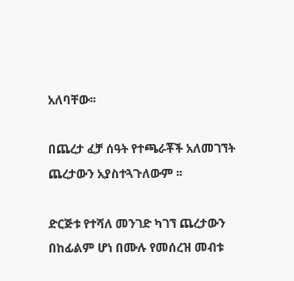አለባቸው፡፡

በጨረታ ፈቻ ሰዓት የተጫራቾች አለመገኘት ጨረታውን አያስተጓጉለውም ፡፡

ድርጅቱ የተሻለ መንገድ ካገኘ ጨረታውን በከፊልም ሆነ በሙሉ የመሰረዝ መብቱ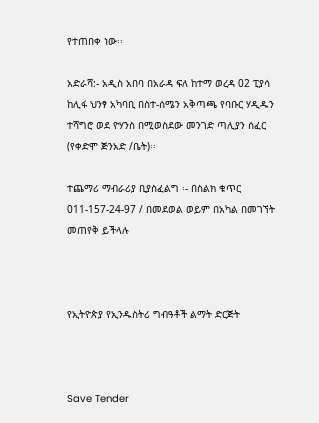የተጠበቀ ነው፡፡

አድራሻ:- አዲስ አበባ በአራዳ ፍለ ከተማ ወረዳ 02 ፒያሳ ከሊፋ ህንፃ አካባቢ በስተ-ሰሜን አቅጣጫ የባቡር ሃዲዱን ተሻግሮ ወደ ዮሃንስ በሚወስደው መንገድ ጣሊያን ሰፈር (የቀድሞ ጅንአድ /ቤት)፡፡

ተጨማሪ ማብራሪያ ቢያስፈልግ ፡- በስልክ ቁጥር 011-157-24-97 / በመደወል ወይም በአካል በመገኘት መጠየቅ ይችላሉ



የኢትዮጵያ የኢንዱስትሪ ግብዓቶች ልማት ድርጅት



Save Tender